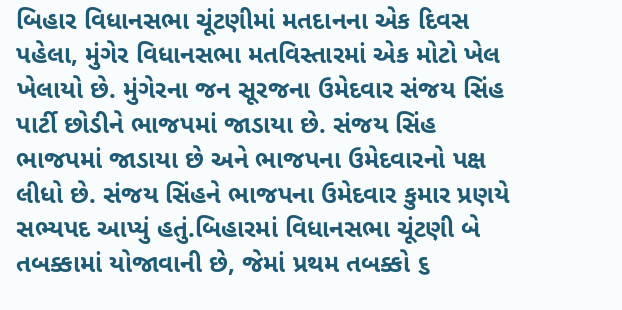બિહાર વિધાનસભા ચૂંટણીમાં મતદાનના એક દિવસ પહેલા, મુંગેર વિધાનસભા મતવિસ્તારમાં એક મોટો ખેલ ખેલાયો છે. મુંગેરના જન સૂરજના ઉમેદવાર સંજય સિંહ પાર્ટી છોડીને ભાજપમાં જાડાયા છે. સંજય સિંહ ભાજપમાં જાડાયા છે અને ભાજપના ઉમેદવારનો પક્ષ લીધો છે. સંજય સિંહને ભાજપના ઉમેદવાર કુમાર પ્રણયે સભ્યપદ આપ્યું હતું.બિહારમાં વિધાનસભા ચૂંટણી બે તબક્કામાં યોજાવાની છે, જેમાં પ્રથમ તબક્કો ૬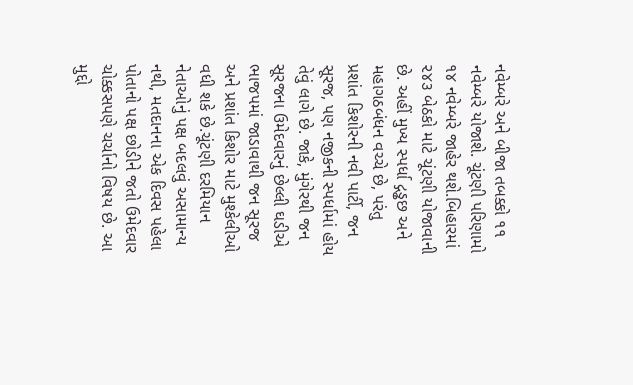નવેમ્બરે અને બીજા તબક્કો ૧૧ નવેમ્બરે યોજાશે. ચૂંટણી પરિણામો ૧૪ નવેમ્બરે જાહેર થશે.બિહારમાં ૨૪૩ બેઠકો માટે ચૂંટણી યોજાવાની છે. અહીં મુખ્ય સ્પર્ધા દ્ગડ્ઢછ અને મહાગઠબંધન વચ્ચે છે, પરંતુ પ્રશાંત કિશોરની નવી પાર્ટી, જન સૂરજ, પણ નજીકની સ્પર્ધામાં હોય તેવું લાગે છે. જાકે, મુંગેરથી જન સૂરજના ઉમેદવારનું છેલ્લી ઘડીએ ભાજપમાં જાડાવાથી જન સૂરજ અને પ્રશાંત કિશોર માટે મુશ્કેલીઓ વધી શકે છે.ચૂંટણી દરમિયાન નેતાઓનું પક્ષ બદલવું અસામાન્ય નથી, મતદાનના એક દિવસ પહેલા પોતાનો પક્ષ છોડીને જતો ઉમેદવાર ચોક્કસપણે ચર્ચાનો વિષય છે. આ મુદ્દો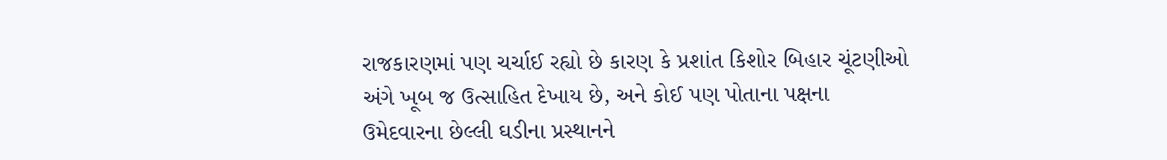રાજકારણમાં પણ ચર્ચાઈ રહ્યો છે કારણ કે પ્રશાંત કિશોર બિહાર ચૂંટણીઓ અંગે ખૂબ જ ઉત્સાહિત દેખાય છે, અને કોઈ પણ પોતાના પક્ષના ઉમેદવારના છેલ્લી ઘડીના પ્રસ્થાનને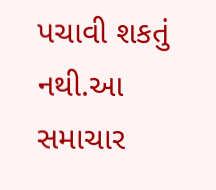પચાવી શકતું નથી.આ સમાચાર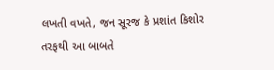લખતી વખતે, જન સૂરજ કે પ્રશાંત કિશોર તરફથી આ બાબતે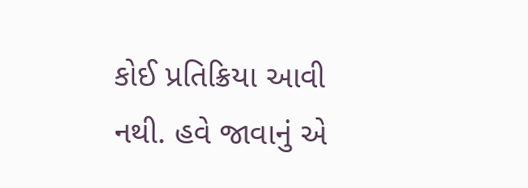કોઈ પ્રતિક્રિયા આવી નથી. હવે જાવાનું એ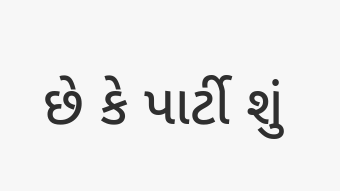છે કે પાર્ટી શું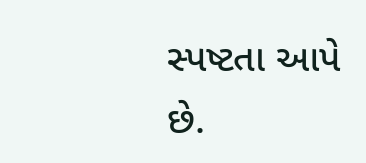સ્પષ્ટતા આપે છે.